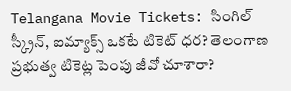Telangana Movie Tickets: సింగిల్ స్క్రీన్, ఐమ్యాక్స్ ఒకటే టికెట్ ధర? తెలంగాణ ప్రభుత్వ టికెట్ల పెంపు జీవో చూశారా?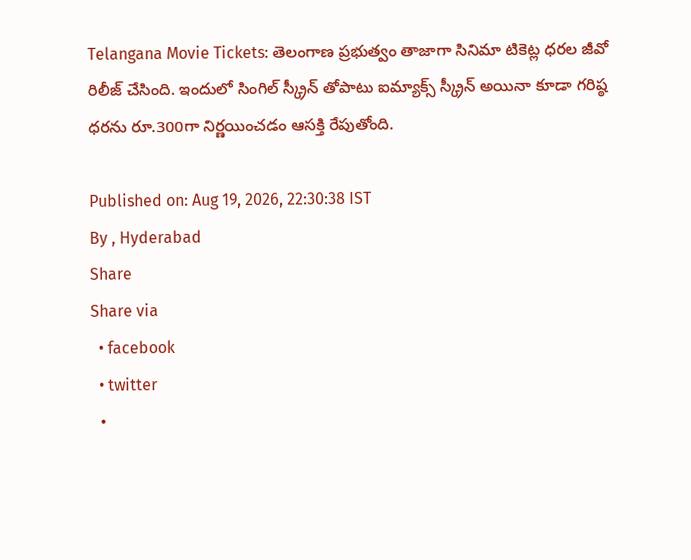Telangana Movie Tickets: తెలంగాణ ప్రభుత్వం తాజాగా సినిమా టికెట్ల ధరల జీవో రిలీజ్ చేసింది. ఇందులో సింగిల్ స్క్రీన్ తోపాటు ఐమ్యాక్స్ స్క్రీన్ అయినా కూడా గరిష్ఠ ధరను రూ.300గా నిర్ణయించడం ఆసక్తి రేపుతోంది.

Published on: Aug 19, 2026, 22:30:38 IST
By , Hyderabad
Share
Share via
  • facebook
  • twitter
  •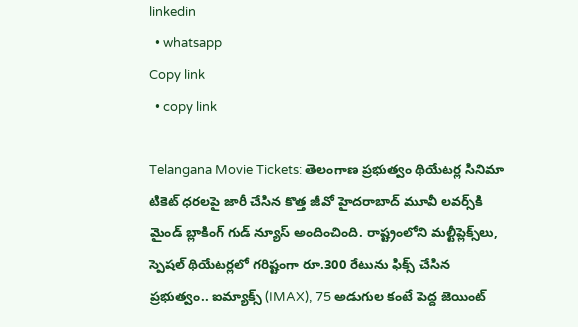linkedin
  • whatsapp
Copy link
  • copy link

Telangana Movie Tickets: తెలంగాణ ప్రభుత్వం థియేటర్ల సినిమా టికెట్ ధరలపై జారీ చేసిన కొత్త జీవో హైదరాబాద్ మూవీ లవర్స్‌కి మైండ్ బ్లాకింగ్ గుడ్ న్యూస్ అందించింది. రాష్ట్రంలోని మల్టీప్లెక్స్‌లు, స్పెషల్ థియేటర్లలో గరిష్టంగా రూ.300 రేటును ఫిక్స్ చేసిన ప్రభుత్వం.. ఐమ్యాక్స్ (IMAX), 75 అడుగుల కంటే పెద్ద జెయింట్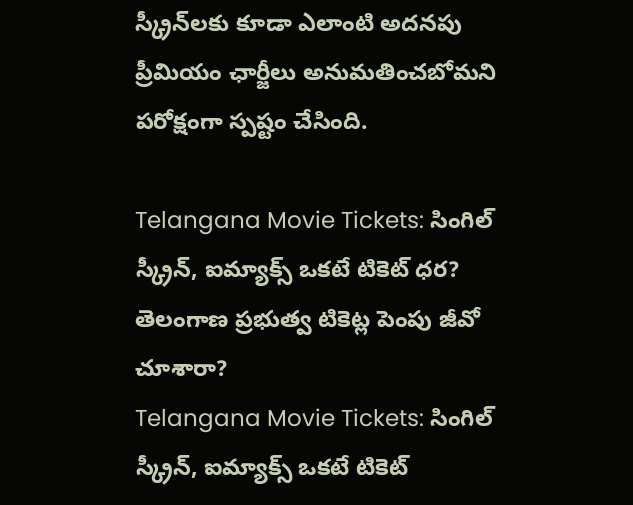స్క్రీన్‌లకు కూడా ఎలాంటి అదనపు ప్రీమియం ఛార్జీలు అనుమతించబోమని పరోక్షంగా స్పష్టం చేసింది.

Telangana Movie Tickets: సింగిల్ స్క్రీన్, ఐమ్యాక్స్ ఒకటే టికెట్ ధర? తెలంగాణ ప్రభుత్వ టికెట్ల పెంపు జీవో చూశారా?
Telangana Movie Tickets: సింగిల్ స్క్రీన్, ఐమ్యాక్స్ ఒకటే టికెట్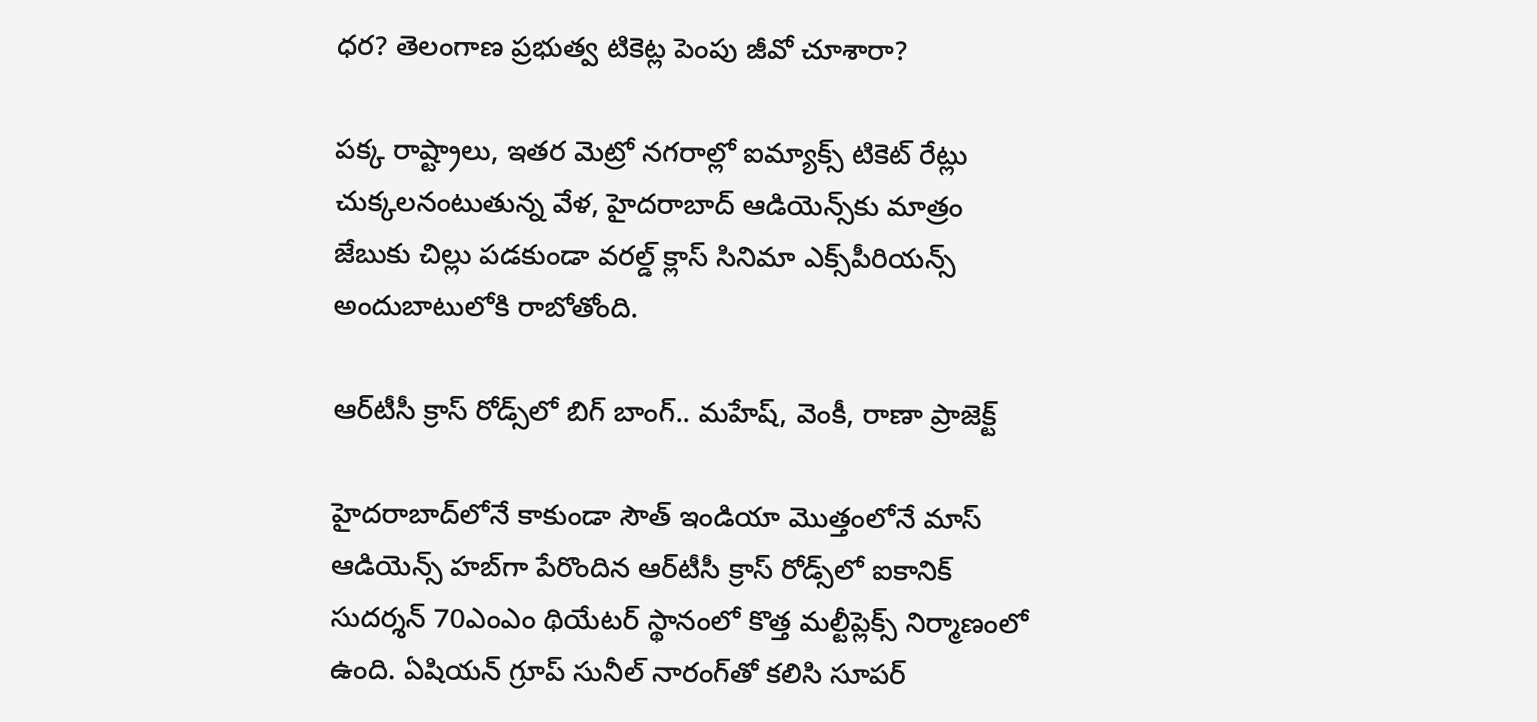ధర? తెలంగాణ ప్రభుత్వ టికెట్ల పెంపు జీవో చూశారా?

పక్క రాష్ట్రాలు, ఇతర మెట్రో నగరాల్లో ఐమ్యాక్స్ టికెట్ రేట్లు చుక్కలనంటుతున్న వేళ, హైదరాబాద్ ఆడియెన్స్‌కు మాత్రం జేబుకు చిల్లు పడకుండా వరల్డ్ క్లాస్ సినిమా ఎక్స్‌పీరియన్స్ అందుబాటులోకి రాబోతోంది.

ఆర్‌టీసీ క్రాస్ రోడ్స్‌లో బిగ్ బాంగ్.. మహేష్, వెంకీ, రాణా ప్రాజెక్ట్

హైదరాబాద్‌లోనే కాకుండా సౌత్ ఇండియా మొత్తంలోనే మాస్ ఆడియెన్స్ హబ్‌గా పేరొందిన ఆర్‌టీసీ క్రాస్ రోడ్స్‌లో ఐకానిక్ సుదర్శన్ 70ఎంఎం థియేటర్ స్థానంలో కొత్త మల్టీప్లెక్స్ నిర్మాణంలో ఉంది. ఏషియన్ గ్రూప్ సునీల్ నారంగ్‌తో కలిసి సూపర్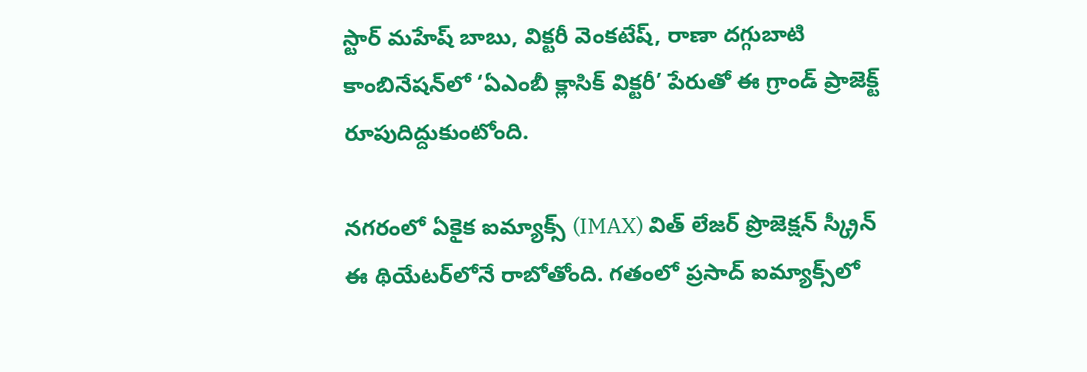స్టార్ మహేష్ బాబు, విక్టరీ వెంకటేష్, రాణా దగ్గుబాటి కాంబినేషన్‌లో ‘ఏఎంబీ క్లాసిక్ విక్టరీ’ పేరుతో ఈ గ్రాండ్ ప్రాజెక్ట్ రూపుదిద్దుకుంటోంది.

నగరంలో ఏకైక ఐమ్యాక్స్ (IMAX) విత్ లేజర్ ప్రొజెక్షన్ స్క్రీన్ ఈ థియేటర్‌లోనే రాబోతోంది. గతంలో ప్రసాద్ ఐమ్యాక్స్‌లో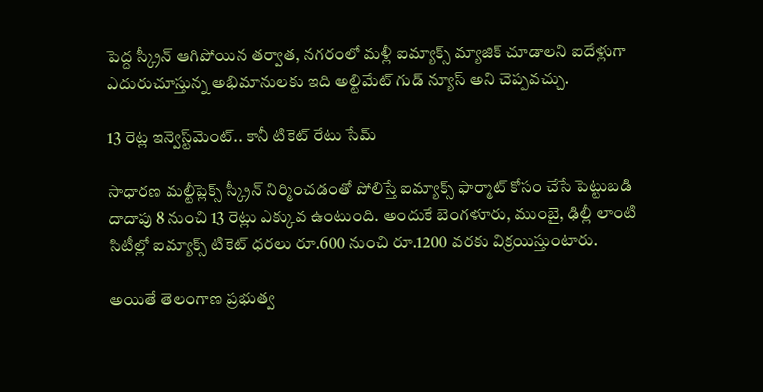పెద్ద స్క్రీన్ ఆగిపోయిన తర్వాత, నగరంలో మళ్లీ ఐమ్యాక్స్ మ్యాజిక్ చూడాలని ఐదేళ్లుగా ఎదురుచూస్తున్న అభిమానులకు ఇది అల్టిమేట్ గుడ్ న్యూస్ అని చెప్పవచ్చు.

13 రెట్ల ఇన్వెస్ట్‌మెంట్.. కానీ టికెట్ రేటు సేమ్

సాధారణ మల్టీప్లెక్స్ స్క్రీన్ నిర్మించడంతో పోలిస్తే ఐమ్యాక్స్ ఫార్మాట్ కోసం చేసే పెట్టుబడి దాదాపు 8 నుంచి 13 రెట్లు ఎక్కువ ఉంటుంది. అందుకే బెంగళూరు, ముంబై, ఢిల్లీ లాంటి సిటీల్లో ఐమ్యాక్స్ టికెట్ ధరలు రూ.600 నుంచి రూ.1200 వరకు విక్రయిస్తుంటారు.

అయితే తెలంగాణ ప్రభుత్వ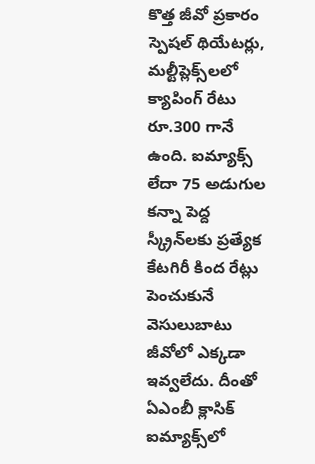కొత్త జీవో ప్రకారం స్పెషల్ థియేటర్లు, మల్టీప్లెక్స్‌లలో క్యాపింగ్ రేటు రూ.300 గానే ఉంది. ఐమ్యాక్స్ లేదా 75 అడుగుల కన్నా పెద్ద స్క్రీన్‌లకు ప్రత్యేక కేటగిరీ కింద రేట్లు పెంచుకునే వెసులుబాటు జీవోలో ఎక్కడా ఇవ్వలేదు. దీంతో ఏఎంబీ క్లాసిక్ ఐమ్యాక్స్‌లో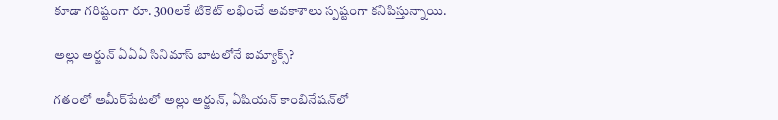కూడా గరిష్టంగా రూ. 300లకే టికెట్ లభించే అవకాశాలు స్పష్టంగా కనిపిస్తున్నాయి.

అల్లు అర్జున్ ఏఏఏ సినిమాస్ బాటలోనే ఐమ్యాక్స్?

గతంలో అమీర్‌పేటలో అల్లు అర్జున్, ఏషియన్ కాంబినేషన్‌లో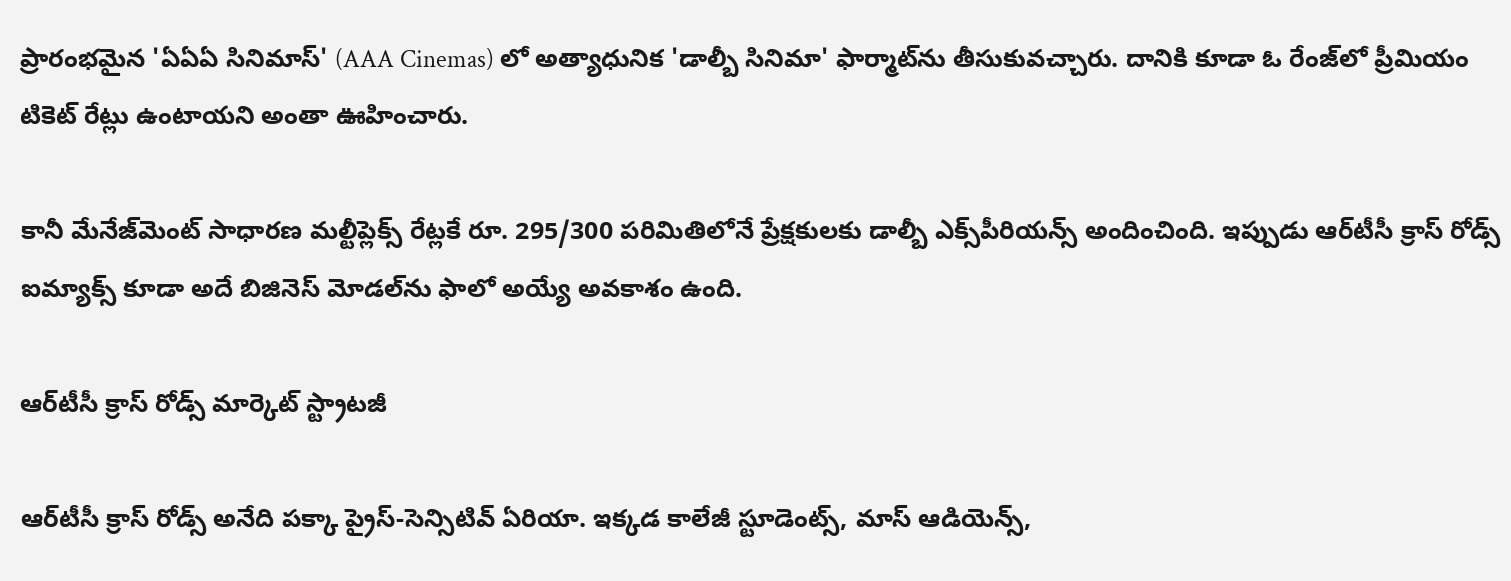ప్రారంభమైన 'ఏఏఏ సినిమాస్' (AAA Cinemas) లో అత్యాధునిక 'డాల్బీ సినిమా' ఫార్మాట్‌ను తీసుకువచ్చారు. దానికి కూడా ఓ రేంజ్‌లో ప్రీమియం టికెట్ రేట్లు ఉంటాయని అంతా ఊహించారు.

కానీ మేనేజ్‌మెంట్ సాధారణ మల్టీప్లెక్స్ రేట్లకే రూ. 295/300 పరిమితిలోనే ప్రేక్షకులకు డాల్బీ ఎక్స్‌పీరియన్స్ అందించింది. ఇప్పుడు ఆర్‌టీసీ క్రాస్ రోడ్స్ ఐమ్యాక్స్ కూడా అదే బిజినెస్ మోడల్‌ను ఫాలో అయ్యే అవకాశం ఉంది.

ఆర్‌టీసీ క్రాస్ రోడ్స్ మార్కెట్ స్ట్రాటజీ

ఆర్‌టీసీ క్రాస్ రోడ్స్ అనేది పక్కా ప్రైస్-సెన్సిటివ్ ఏరియా. ఇక్కడ కాలేజీ స్టూడెంట్స్, మాస్ ఆడియెన్స్,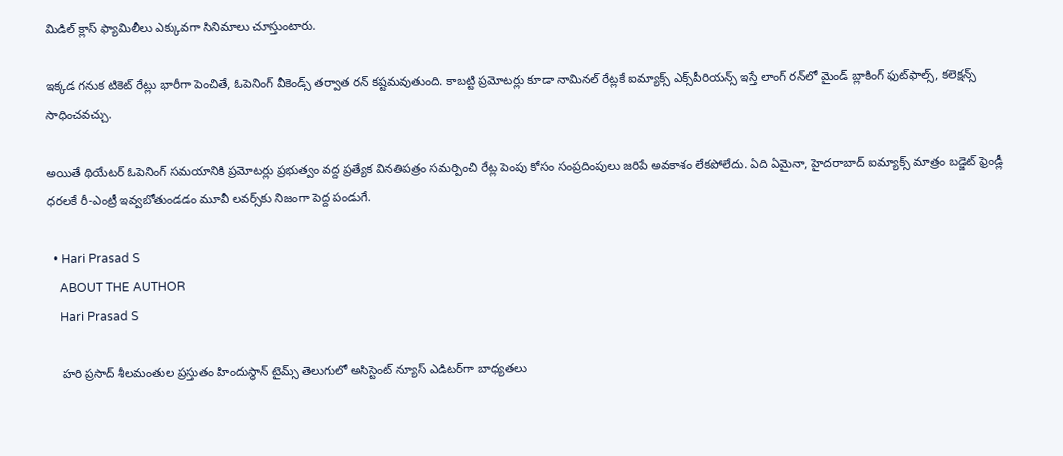మిడిల్ క్లాస్ ఫ్యామిలీలు ఎక్కువగా సినిమాలు చూస్తుంటారు.

ఇక్కడ గనుక టికెట్ రేట్లు భారీగా పెంచితే, ఓపెనింగ్ వీకెండ్స్ తర్వాత రన్ కష్టమవుతుంది. కాబట్టి ప్రమోటర్లు కూడా నామినల్ రేట్లకే ఐమ్యాక్స్ ఎక్స్‌పీరియన్స్ ఇస్తే లాంగ్ రన్‌లో మైండ్ బ్లాకింగ్ ఫుట్‌ఫాల్స్, కలెక్షన్స్ సాధించవచ్చు.

అయితే థియేటర్ ఓపెనింగ్ సమయానికి ప్రమోటర్లు ప్రభుత్వం వద్ద ప్రత్యేక వినతిపత్రం సమర్పించి రేట్ల పెంపు కోసం సంప్రదింపులు జరిపే అవకాశం లేకపోలేదు. ఏది ఏమైనా, హైదరాబాద్ ఐమ్యాక్స్ మాత్రం బడ్జెట్ ఫ్రెండ్లీ ధరలకే రీ-ఎంట్రీ ఇవ్వబోతుండడం మూవీ లవర్స్‌కు నిజంగా పెద్ద పండుగే.

  • Hari Prasad S
    ABOUT THE AUTHOR
    Hari Prasad S

    హరి ప్రసాద్ శీలమంతుల ప్రస్తుతం హిందుస్థాన్ టైమ్స్ తెలుగులో అసిస్టెంట్ న్యూస్ ఎడిటర్‌గా బాధ్యతలు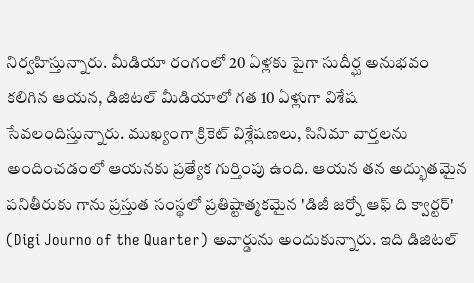నిర్వహిస్తున్నారు. మీడియా రంగంలో 20 ఏళ్లకు పైగా సుదీర్ఘ అనుభవం కలిగిన ఆయన, డిజిటల్ మీడియాలో గత 10 ఏళ్లుగా విశేష సేవలందిస్తున్నారు. ముఖ్యంగా క్రికెట్ విశ్లేషణలు, సినిమా వార్తలను అందించడంలో ఆయనకు ప్రత్యేక గుర్తింపు ఉంది. ఆయన తన అద్భుతమైన పనితీరుకు గాను ప్రస్తుత సంస్థలో ప్రతిష్టాత్మకమైన 'డిజీ జర్నో ఆఫ్ ది క్వార్టర్' (Digi Journo of the Quarter) అవార్డును అందుకున్నారు. ఇది డిజిటల్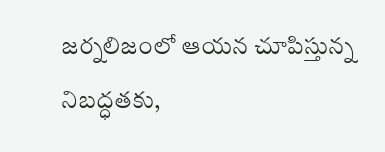జర్నలిజంలో ఆయన చూపిస్తున్న నిబద్ధతకు,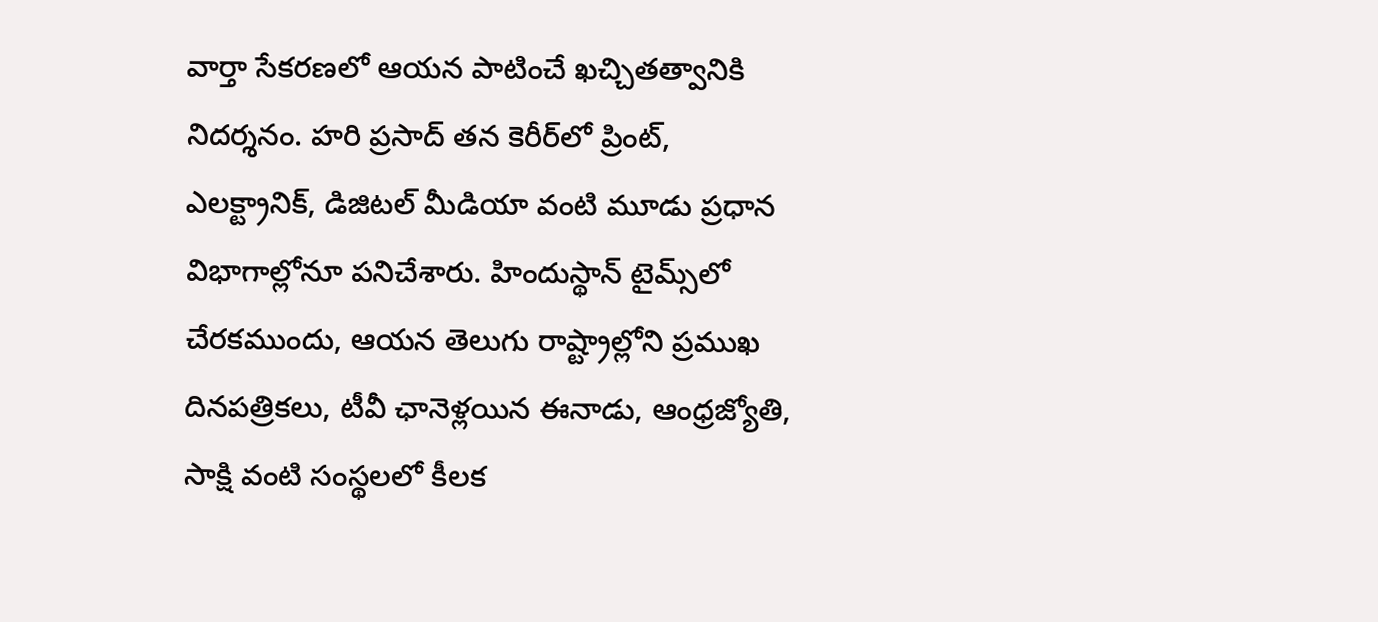వార్తా సేకరణలో ఆయన పాటించే ఖచ్చితత్వానికి నిదర్శనం. హరి ప్రసాద్ తన కెరీర్‌లో ప్రింట్, ఎలక్ట్రానిక్, డిజిటల్ మీడియా వంటి మూడు ప్రధాన విభాగాల్లోనూ పనిచేశారు. హిందుస్థాన్ టైమ్స్‌లో చేరకముందు, ఆయన తెలుగు రాష్ట్రాల్లోని ప్రముఖ దినపత్రికలు, టీవీ ఛానెళ్లయిన ఈనాడు, ఆంధ్రజ్యోతి, సాక్షి వంటి సంస్థలలో కీలక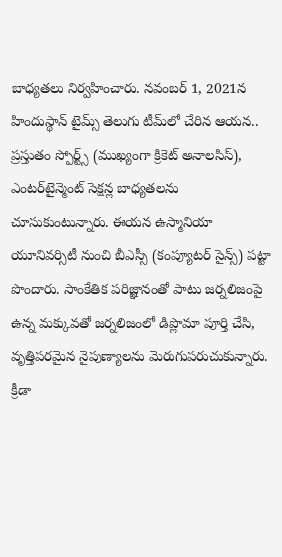బాధ్యతలు నిర్వహించారు. నవంబర్ 1, 2021న హిందుస్థాన్ టైమ్స్ తెలుగు టీమ్‌లో చేరిన ఆయన.. ప్రస్తుతం స్పోర్ట్స్ (ముఖ్యంగా క్రికెట్ అనాలసిస్), ఎంటర్‌టైన్మెంట్ సెక్షన్ల బాధ్యతలను చూసుకుంటున్నారు. ఈయన ఉస్మానియా యూనివర్సిటీ నుంచి బీఎస్సీ (కంప్యూటర్ సైన్స్) పట్టా పొందారు. సాంకేతిక పరిజ్ఞానంతో పాటు జర్నలిజంపై ఉన్న మక్కువతో జర్నలిజంలో డిప్లొమా పూర్తి చేసి, వృత్తిపరమైన నైపుణ్యాలను మెరుగుపరుచుకున్నారు. క్రీడా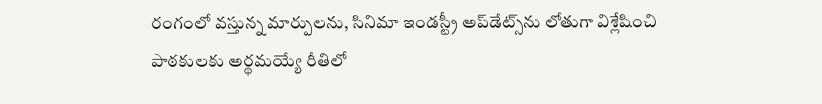రంగంలో వస్తున్న మార్పులను, సినిమా ఇండస్ట్రీ అప్‌డేట్స్‌ను లోతుగా విశ్లేషించి పాఠకులకు అర్థమయ్యే రీతిలో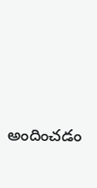అందించడం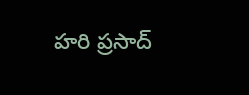హరి ప్రసాద్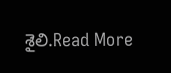శైలి.Read More